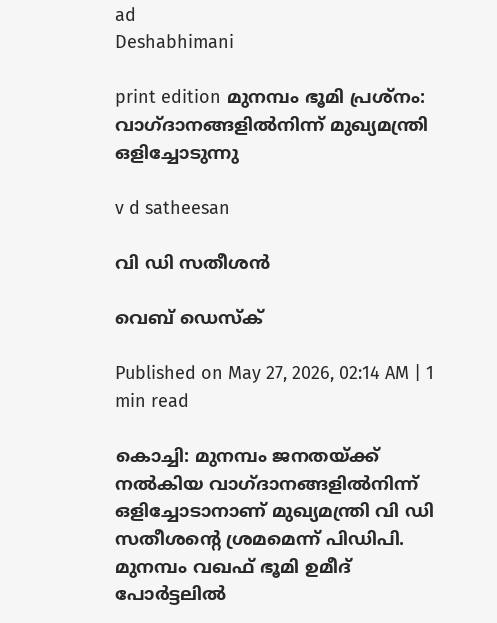ad
Deshabhimani

print edition മുനമ്പം ഭൂമി പ്രശ്‌നം: വാഗ്‌ദാനങ്ങളിൽനിന്ന്‌ മുഖ്യമന്ത്രി
ഒളിച്ചോടുന്നു

v d satheesan

വി ഡി സതീശൻ

വെബ് ഡെസ്ക്

Published on May 27, 2026, 02:14 AM | 1 min read

കൊച്ചി: മുനമ്പം ജനതയ്‌ക്ക് നൽകിയ വാഗ്ദാനങ്ങളില്‍നിന്ന് ഒളിച്ചോടാനാണ്‌ മുഖ്യമന്ത്രി വി ഡി സതീശന്റെ ശ്രമമെന്ന്‌ പിഡിപി. മുനമ്പം വഖഫ് ഭൂമി ഉമീദ് പോര്‍ട്ടലില്‍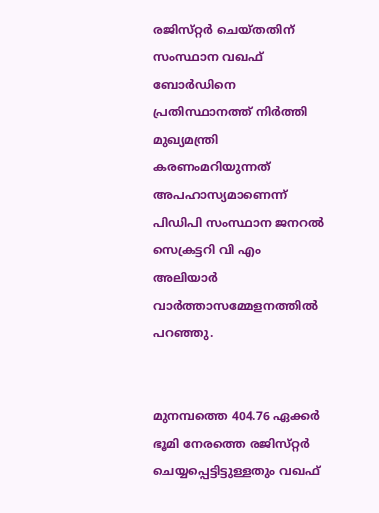രജിസ്‌റ്റര്‍ ചെയ്തതിന്‌ സംസ്ഥാന വഖഫ് ബോര്‍ഡിനെ പ്രതിസ്ഥാനത്ത് നിര്‍ത്തി മുഖ്യമന്ത്രി കരണംമറിയുന്നത് അപഹാസ്യമാണെന്ന് പിഡിപി സംസ്ഥാന ജനറല്‍ സെക്രട്ടറി വി എം അലിയാര്‍ വാര്‍ത്താസമ്മേളനത്തില്‍ പറഞ്ഞു.


മുനമ്പത്തെ 404.76 ഏക്കര്‍ ഭൂമി നേരത്തെ രജിസ്‌റ്റര്‍ ചെയ്യപ്പെട്ടിട്ടുള്ളതും വഖഫ്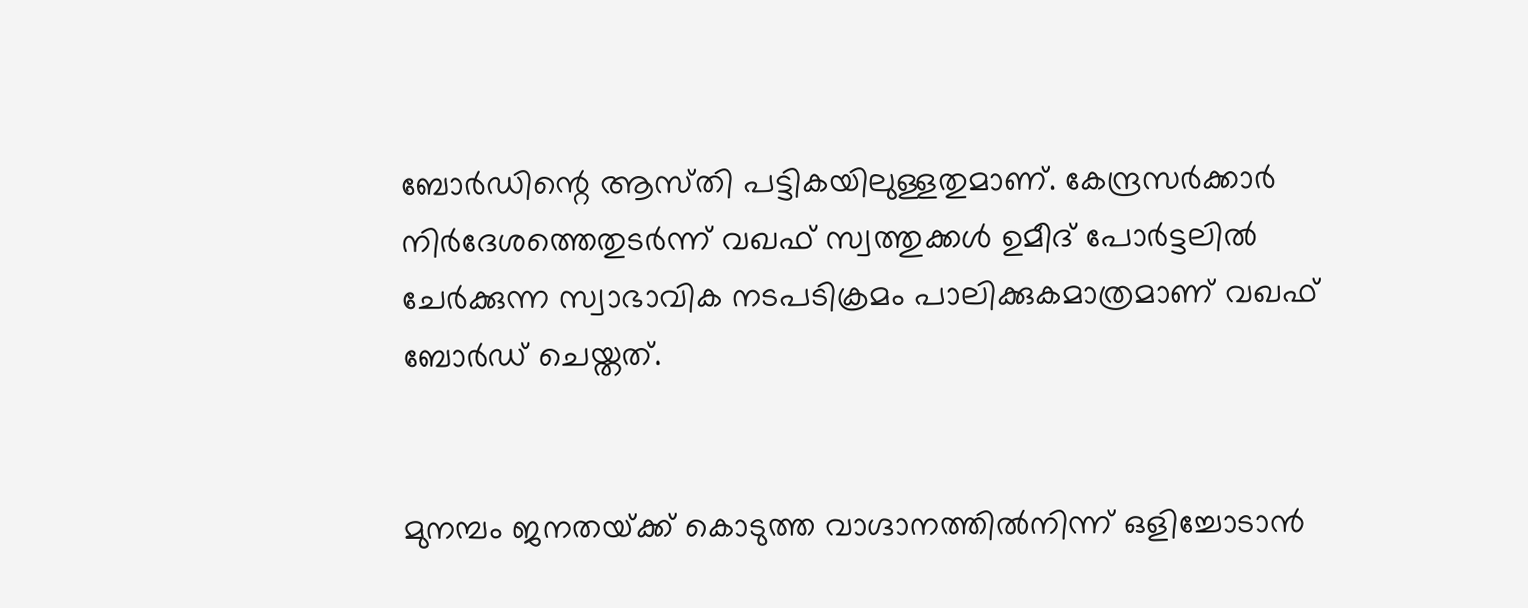ബോര്‍ഡിന്റെ ആസ്‌തി പട്ടികയിലുള്ളതുമാണ്. കേന്ദ്രസര്‍ക്കാര്‍ നിര്‍ദേശത്തെതുടര്‍ന്ന് വഖഫ്‌ സ്വത്തുക്കൾ ഉമീദ് പോര്‍ട്ടലില്‍ ചേര്‍ക്കുന്ന സ്വാഭാവിക നടപടിക്രമം പാലിക്കുകമാത്രമാണ് വഖഫ് ബോര്‍ഡ് ചെയ്തത്.


മുനമ്പം ജനതയ്‌ക്ക് കൊടുത്ത വാഗ്ദാനത്തില്‍നിന്ന് ഒളിച്ചോടാന്‍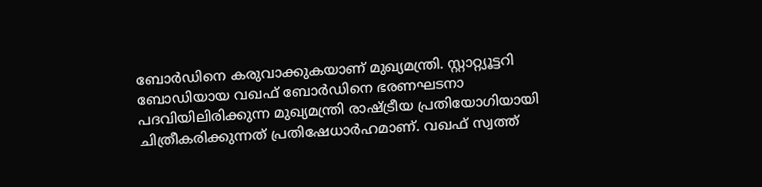ബോര്‍ഡിനെ കരുവാക്കുകയാണ് മുഖ്യമന്ത്രി. സ്റ്റാറ്റ്യൂട്ടറി ബോഡിയായ വഖഫ് ബോര്‍ഡിനെ ഭരണഘടനാ പദവിയിലിരിക്കുന്ന മുഖ്യമന്ത്രി രാഷ്‌ട്രീയ പ്രതിയോഗിയായി ചിത്രീകരിക്കുന്നത് പ്രതിഷേധാര്‍ഹമാണ്. വഖഫ് സ്വത്ത്‌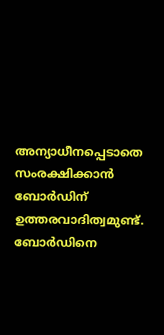അന്യാധീനപ്പെടാതെ സംരക്ഷിക്കാൻ ബോർഡിന്‌ ഉത്തരവാദിത്വമുണ്ട്. ബോര്‍ഡിനെ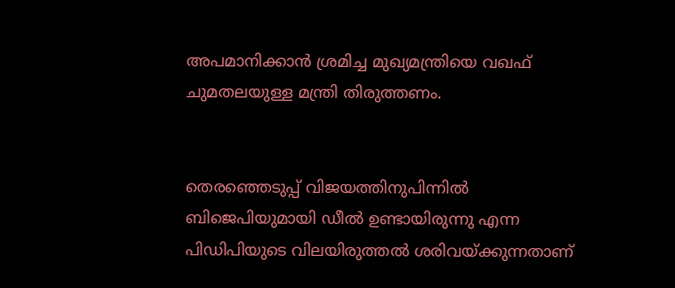അപമാനിക്കാന്‍ ശ്രമിച്ച മുഖ്യമന്ത്രിയെ വഖഫ് ചുമതലയുള്ള മന്ത്രി തിരുത്തണം.


തെരഞ്ഞെടുപ്പ് വിജയത്തിനുപിന്നില്‍ ബിജെപിയുമായി ഡീല്‍ ഉണ്ടായിരുന്നു എന്ന പിഡിപിയുടെ വിലയിരുത്തല്‍ ശരിവയ്ക്കുന്നതാണ്‌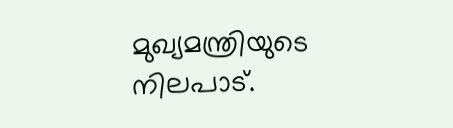മുഖ്യമന്ത്രിയുടെ നിലപാട്‌.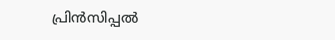പ്രിന്‍സിപ്പല്‍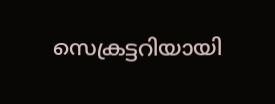സെക്രട്ടറിയായി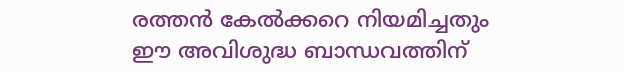രത്തന്‍ കേല്‍ക്കറെ നിയമിച്ചതും ഇ‍ൗ അവിശുദ്ധ ബാന്ധവത്തിന്‌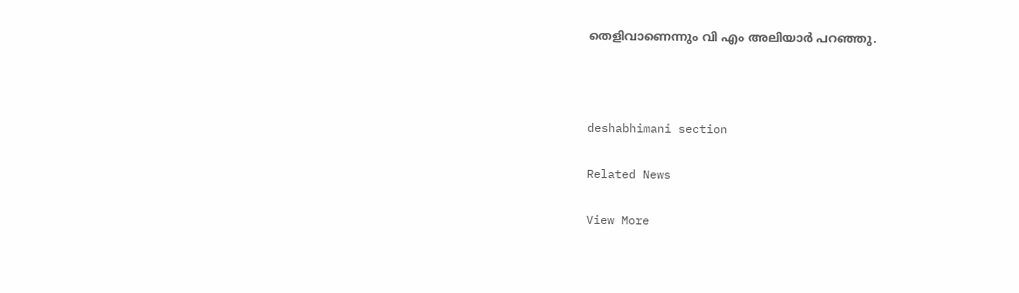തെളിവാണെന്നും വി എം അലിയാർ പറഞ്ഞു.



deshabhimani section

Related News

View More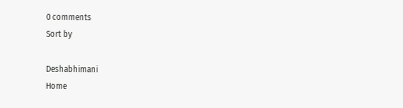0 comments
Sort by

Deshabhimani
Home